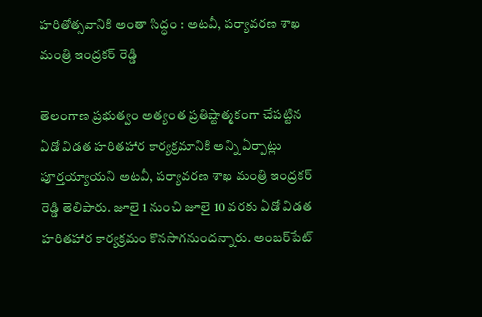హరితోత్సవానికి అంతా సిద్ధం : అటవీ, పర్యావరణ శాఖ మంత్రి ఇంద్రకర్‌ రెడ్డి

తెలంగాణ ప్రభుత్వం అత్యంత ప్రతిష్టాత్మకంగా చేప‌ట్టిన ఏడో విడ‌త హరిత‌హార కార్యక్రమానికి అన్ని ఏర్పాట్లు పూర్తయ్యాయని అటవీ, పర్యావరణ శాఖ మంత్రి ఇంద్రకర్‌ రెడ్డి తెలిపారు. జూలై 1 నుంచి జూలై 10 వ‌ర‌కు ఏడో విడ‌త హరిత‌హార కార్యక్రమం కొనసాగనుంద‌న్నారు. అంబ‌ర్‌పేట్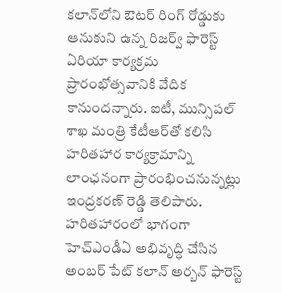క‌లాన్‌లోని ఔట‌ర్ రింగ్ రోడ్డుకు ఆనుకుని ఉన్న రిజ‌ర్వ్ ఫారెస్ట్ ఏరియా కార్యక్రమ ప్రారంభోత్సవానికి వేదిక కానుంద‌న్నారు. ఐటీ, మున్సిప‌ల్ శాఖ మంత్రి కేటీఆర్‌తో క‌లిసి హ‌రిత‌హార కార్యక్రామాన్ని లాంఛ‌నంగా ప్రారంభించనున్నట్లు ఇంద్రకరణ్‌ రెడ్డి తెలిపారు. హరితహారంలో భాగంగా హెచ్ఎండీఏ అభివృద్ధి చేసిన అంబ‌ర్ పేట్ క‌లాన్ అర్బన్ ఫారెస్ట్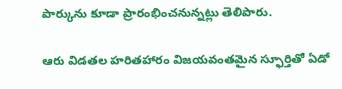పార్కును కూడా ప్రారంభించ‌నున్నట్లు తెలిపారు.

ఆరు విడతల హరితహారం విజయవంతమైన స్ఫూర్తితో ఏడో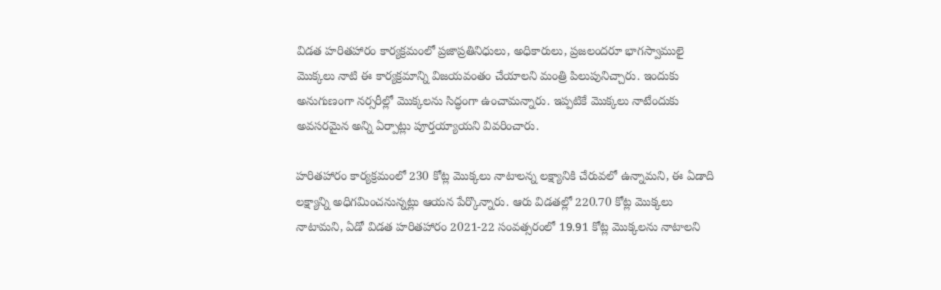విడత హరితహారం కార్యక్రమంలో ప్రజాప్రతినిధులు, అధికారులు, ప్రజలందరూ భాగ‌స్వాములై మొక్కలు నాటి ఈ కార్యక్రమాన్ని విజ‌య‌వంతం చేయాల‌ని మంత్రి పిలుపునిచ్చారు. ఇందుకు అనుగుణంగా నర్సరీల్లో మొక్కలను సిద్ధంగా ఉంచామ‌న్నారు. ఇప్పటికే మొక్కలు నాటేందుకు అవసరమైన అన్ని ఏర్పాట్లు పూర్తయ్యాయని వివరించారు.

హ‌రితహారం కార్యక్రమంలో 230 కోట్ల మొక్కలు నాటాల‌న్న ల‌క్ష్యానికి చేరువలో ఉన్నామ‌ని, ఈ ఏడాది ల‌క్ష్యాన్ని అధిగ‌మించ‌నున్నట్లు ఆయన పేర్కొన్నారు. ఆరు విడ‌త‌ల్లో 220.70 కోట్ల మొక్కలు నాటామ‌ని, ఏడో విడ‌త హ‌రిత‌హారం 2021-22 సంవత్సరంలో 19.91 కోట్ల మొక్కలను నాటాల‌ని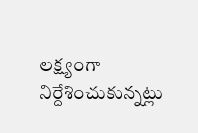ల‌క్ష్యంగా నిర్దేశించుకున్నట్లు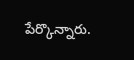పేర్కొన్నారు.